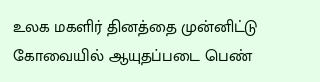உலக மகளிர் தினத்தை முன்னிட்டு கோவையில் ஆயுதப்படை பெண்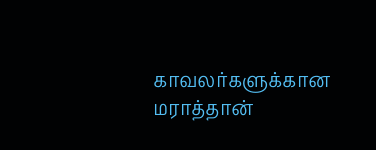காவலர்களுக்கான மராத்தான்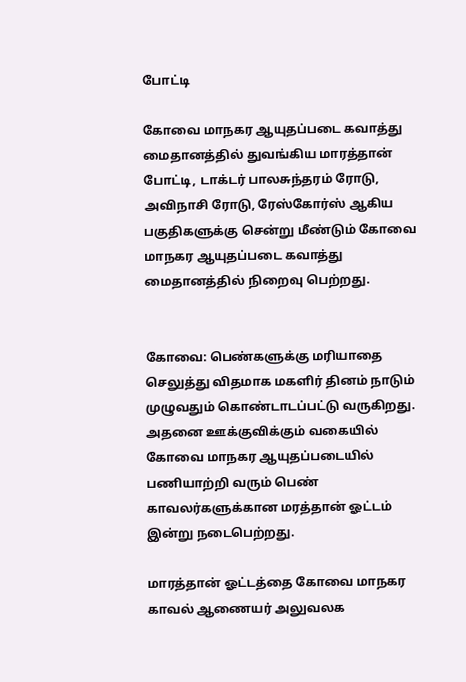போட்டி

கோவை மாநகர ஆயுதப்படை கவாத்து மைதானத்தில் துவங்கிய மாரத்தான் போட்டி, டாக்டர் பாலசுந்தரம் ரோடு, அவிநாசி ரோடு, ரேஸ்கோர்ஸ் ஆகிய பகுதிகளுக்கு சென்று மீண்டும் கோவை மாநகர ஆயுதப்படை கவாத்து மைதானத்தில் நிறைவு பெற்றது.


கோவை: பெண்களுக்கு மரியாதை செலுத்து விதமாக மகளிர் தினம் நாடும் முழுவதும் கொண்டாடப்பட்டு வருகிறது. அதனை ஊக்குவிக்கும் வகையில் கோவை மாநகர ஆயுதப்படையில் பணியாற்றி வரும் பெண் காவலர்களுக்கான மரத்தான் ஓட்டம் இன்று நடைபெற்றது.

மாரத்தான் ஓட்டத்தை கோவை மாநகர காவல் ஆணையர் அலுவலக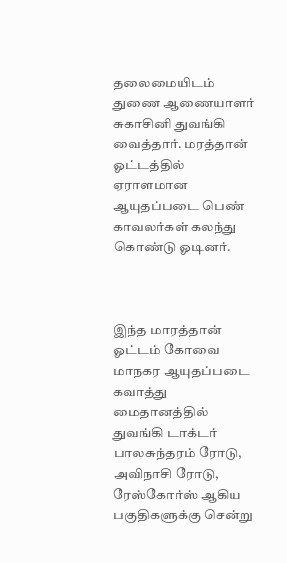தலைமையிடம் துணை ஆணையாளர் சுகாசினி துவங்கி வைத்தார். மரத்தான் ஓட்டத்தில் ஏராளமான ஆயுதப்படை பெண் காவலர்கள் கலந்து கொண்டு ஓடினர்.



இந்த மாரத்தான் ஓட்டம் கோவை மாநகர ஆயுதப்படை கவாத்து மைதானத்தில் துவங்கி டாக்டர் பாலசுந்தரம் ரோடு, அவிநாசி ரோடு, ரேஸ்கோர்ஸ் ஆகிய பகுதிகளுக்கு சென்று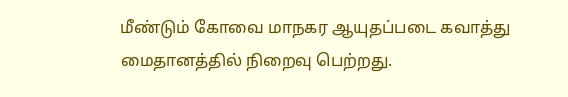மீண்டும் கோவை மாநகர ஆயுதப்படை கவாத்து மைதானத்தில் நிறைவு பெற்றது.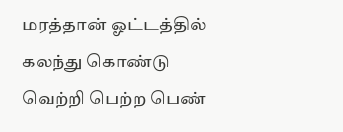மரத்தான் ஓட்டத்தில் கலந்து கொண்டு வெற்றி பெற்ற பெண்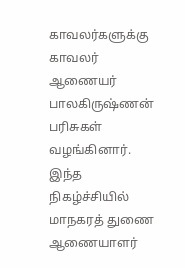காவலர்களுக்கு காவலர் ஆணையர் பாலகிருஷ்ணன் பரிசுகள் வழங்கினார். இந்த நிகழ்ச்சியில் மாநகரத் துணை ஆணையாளர்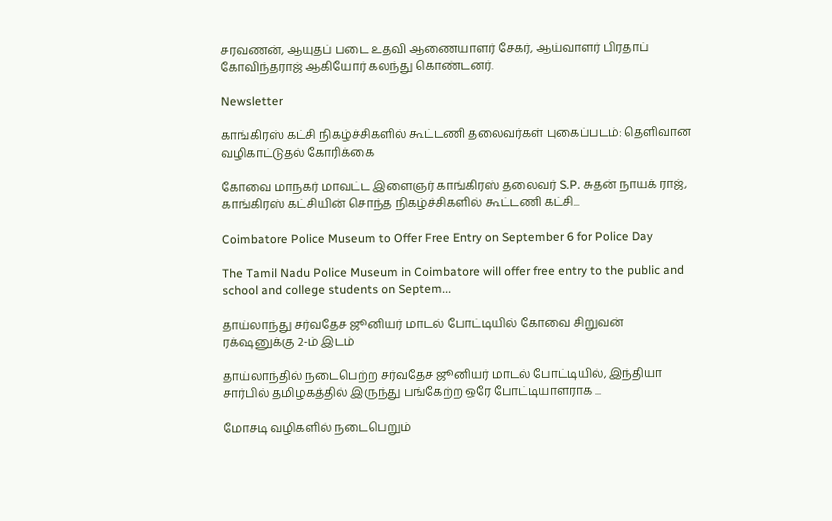சரவணன், ஆயுதப் படை உதவி ஆணையாளர் சேகர், ஆய்வாளர் பிரதாப் கோவிந்தராஜ் ஆகியோர் கலந்து கொண்டனர்.

Newsletter

காங்கிரஸ் கட்சி நிகழ்ச்சிகளில் கூட்டணி தலைவர்கள் புகைப்படம்: தெளிவான வழிகாட்டுதல் கோரிக்கை

கோவை மாநகர் மாவட்ட இளைஞர் காங்கிரஸ் தலைவர் S.P. சுதன் நாயக் ராஜ், காங்கிரஸ் கட்சியின் சொந்த நிகழ்ச்சிகளில் கூட்டணி கட்சி...

Coimbatore Police Museum to Offer Free Entry on September 6 for Police Day

The Tamil Nadu Police Museum in Coimbatore will offer free entry to the public and school and college students on Septem...

தாய்லாந்து சர்வதேச ஜூனியர் மாடல் போட்டியில் கோவை சிறுவன் ரக்‌ஷனுக்கு 2-ம் இடம்

தாய்லாந்தில் நடைபெற்ற சர்வதேச ஜூனியர் மாடல் போட்டியில், இந்தியா சார்பில் தமிழகத்தில் இருந்து பங்கேற்ற ஒரே போட்டியாளராக ‌...

மோசடி வழிகளில் நடைபெறும்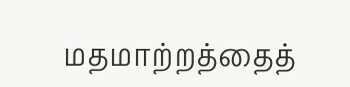மதமாற்றத்தைத்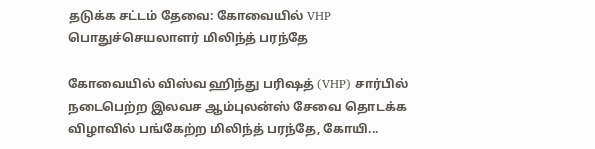தடுக்க சட்டம் தேவை: கோவையில் VHP பொதுச்செயலாளர் மிலிந்த் பரந்தே

கோவையில் விஸ்வ ஹிந்து பரிஷத் (VHP) சார்பில் நடைபெற்ற இலவச ஆம்புலன்ஸ் சேவை தொடக்க விழாவில் பங்கேற்ற மிலிந்த் பரந்தே, கோயி...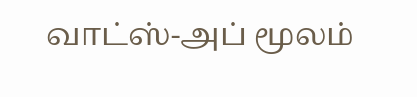வாட்ஸ்-அப் மூலம்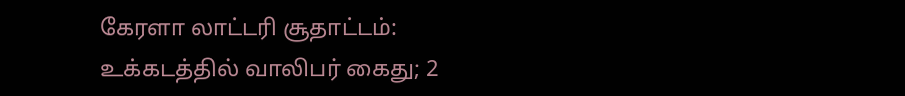கேரளா லாட்டரி சூதாட்டம்: உக்கடத்தில் வாலிபர் கைது; 2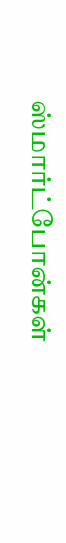ஸ்மார்ட்போன்கள்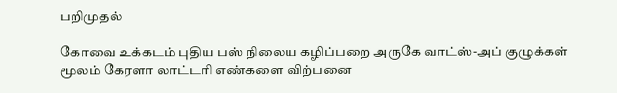பறிமுதல்

கோவை உக்கடம் புதிய பஸ் நிலைய கழிப்பறை அருகே வாட்ஸ்-அப் குழுக்கள் மூலம் கேரளா லாட்டரி எண்களை விற்பனை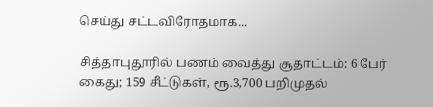செய்து சட்டவிரோதமாக...

சித்தாபுதூரில் பணம் வைத்து சூதாட்டம்: 6 பேர் கைது; 159 சீட்டுகள், ரூ.3,700 பறிமுதல்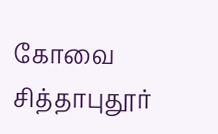கோவை சித்தாபுதூர்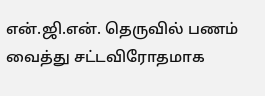என்.ஜி.என். தெருவில் பணம் வைத்து சட்டவிரோதமாக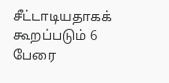சீட்டாடியதாகக் கூறப்படும் 6 பேரை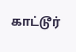காட்டூர்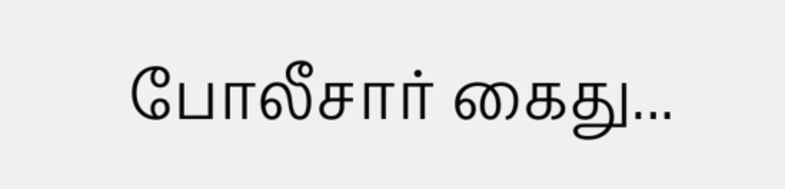போலீசார் கைது...